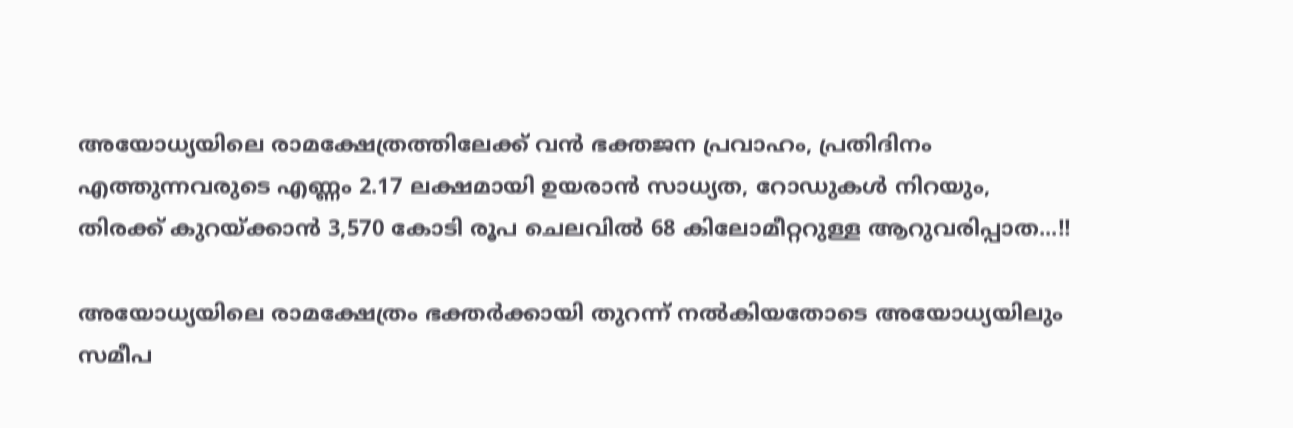അയോധ്യയിലെ രാമക്ഷേത്രത്തിലേക്ക് വൻ ഭക്തജന പ്രവാഹം, പ്രതിദിനം എത്തുന്നവരുടെ എണ്ണം 2.17 ലക്ഷമായി ഉയരാൻ സാധ്യത, റോഡുകൾ നിറയും, തിരക്ക് കുറയ്ക്കാൻ 3,570 കോടി രൂപ ചെലവിൽ 68 കിലോമീറ്ററുള്ള ആറുവരിപ്പാത...!!

അയോധ്യയിലെ രാമക്ഷേത്രം ഭക്തർക്കായി തുറന്ന് നൽകിയതോടെ അയോധ്യയിലും സമീപ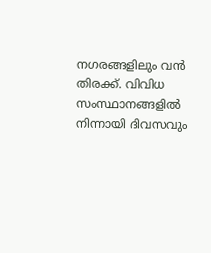നഗരങ്ങളിലും വൻ തിരക്ക്. വിവിധ സംസ്ഥാനങ്ങളിൽ നിന്നായി ദിവസവും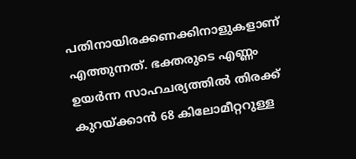പതിനായിരക്കണക്കിനാളുകളാണ് എത്തുന്നത്. ഭക്തരുടെ എണ്ണം ഉയർന്ന സാഹചര്യത്തിൽ തിരക്ക് കുറയ്ക്കാൻ 68 കിലോമീറ്ററുള്ള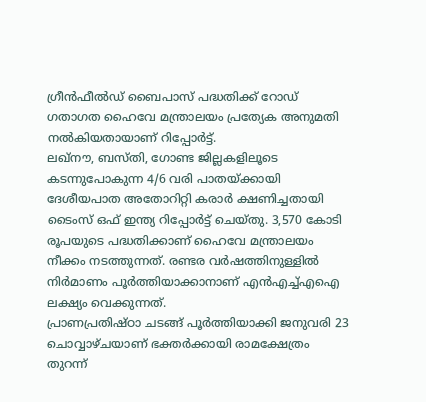ഗ്രീൻഫീൽഡ് ബൈപാസ് പദ്ധതിക്ക് റോഡ് ഗതാഗത ഹൈവേ മന്ത്രാലയം പ്രത്യേക അനുമതി നൽകിയതായാണ് റിപ്പോർട്ട്.
ലഖ്നൗ, ബസ്തി, ഗോണ്ട ജില്ലകളിലൂടെ കടന്നുപോകുന്ന 4/6 വരി പാതയ്ക്കായി ദേശീയപാത അതോറിറ്റി കരാർ ക്ഷണിച്ചതായി ടൈംസ് ഒഫ് ഇന്ത്യ റിപ്പോർട്ട് ചെയ്തു. 3,570 കോടി രൂപയുടെ പദ്ധതിക്കാണ് ഹൈവേ മന്ത്രാലയം നീക്കം നടത്തുന്നത്. രണ്ടര വർഷത്തിനുള്ളിൽ നിർമാണം പൂർത്തിയാക്കാനാണ് എൻഎച്ച്എഐ ലക്ഷ്യം വെക്കുന്നത്.
പ്രാണപ്രതിഷ്ഠാ ചടങ്ങ് പൂർത്തിയാക്കി ജനുവരി 23 ചൊവ്വാഴ്ചയാണ് ഭക്തർക്കായി രാമക്ഷേത്രം തുറന്ന്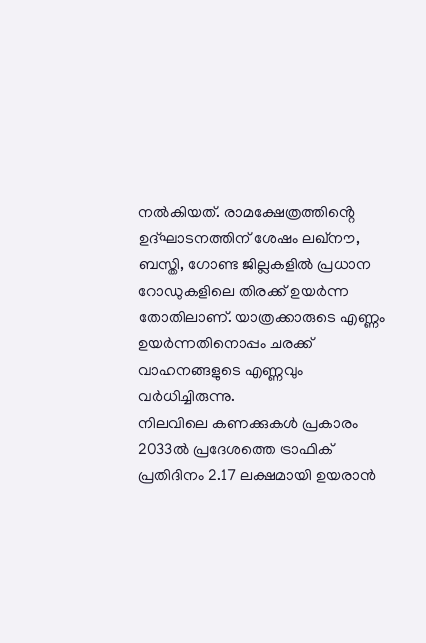നൽകിയത്. രാമക്ഷേത്രത്തിൻ്റെ ഉദ്ഘാടനത്തിന് ശേഷം ലഖ്നൗ, ബസ്തി, ഗോണ്ട ജില്ലകളിൽ പ്രധാന റോഡുകളിലെ തിരക്ക് ഉയർന്ന തോതിലാണ്. യാത്രക്കാരുടെ എണ്ണം ഉയർന്നതിനൊപ്പം ചരക്ക് വാഹനങ്ങളുടെ എണ്ണവും വർധിച്ചിരുന്നു.
നിലവിലെ കണക്കുകൾ പ്രകാരം 2033ൽ പ്രദേശത്തെ ട്രാഫിക് പ്രതിദിനം 2.17 ലക്ഷമായി ഉയരാൻ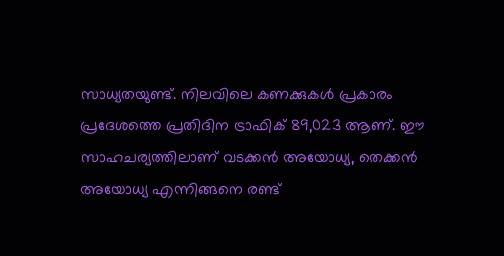സാധ്യതയുണ്ട്. നിലവിലെ കണക്കുകൾ പ്രകാരം പ്രദേശത്തെ പ്രതിദിന ട്രാഫിക് 89,023 ആണ്. ഈ സാഹചര്യത്തിലാണ് വടക്കൻ അയോധ്യ, തെക്കൻ അയോധ്യ എന്നിങ്ങനെ രണ്ട്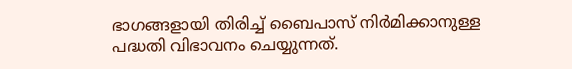ഭാഗങ്ങളായി തിരിച്ച് ബൈപാസ് നിർമിക്കാനുള്ള പദ്ധതി വിഭാവനം ചെയ്യുന്നത്.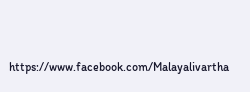https://www.facebook.com/Malayalivartha